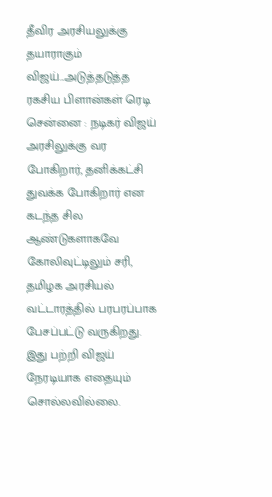தீவிர அரசியலுக்கு தயாராகும் விஜய்...அடுத்தடுத்த ரகசிய பிளான்கள் ரெடி
சென்னை : நடிகர் விஜய் அரசிலுக்கு வர போகிறார், தனிக்கட்சி துவக்க போகிறார் என கடந்த சில ஆண்டுகளாகவே கோலிவுட்டிலும் சரி, தமிழக அரசியல் வட்டாரத்தில் பரபரப்பாக பேசப்பட்டு வருகிறது. இது பற்றி விஜய் நேரடியாக எதையும் சொல்லவில்லை.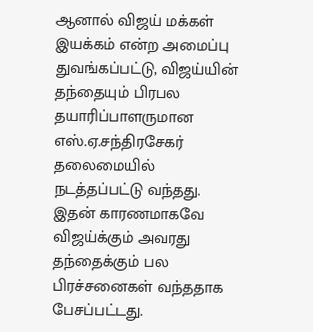ஆனால் விஜய் மக்கள் இயக்கம் என்ற அமைப்பு துவங்கப்பட்டு, விஜய்யின் தந்தையும் பிரபல தயாரிப்பாளருமான எஸ்.ஏ.சந்திரசேகர் தலைமையில் நடத்தப்பட்டு வந்தது. இதன் காரணமாகவே விஜய்க்கும் அவரது தந்தைக்கும் பல பிரச்சனைகள் வந்ததாக பேசப்பட்டது.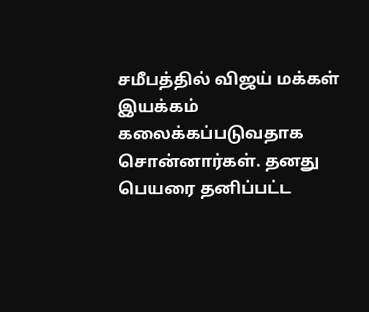சமீபத்தில் விஜய் மக்கள் இயக்கம் கலைக்கப்படுவதாக சொன்னார்கள். தனது பெயரை தனிப்பட்ட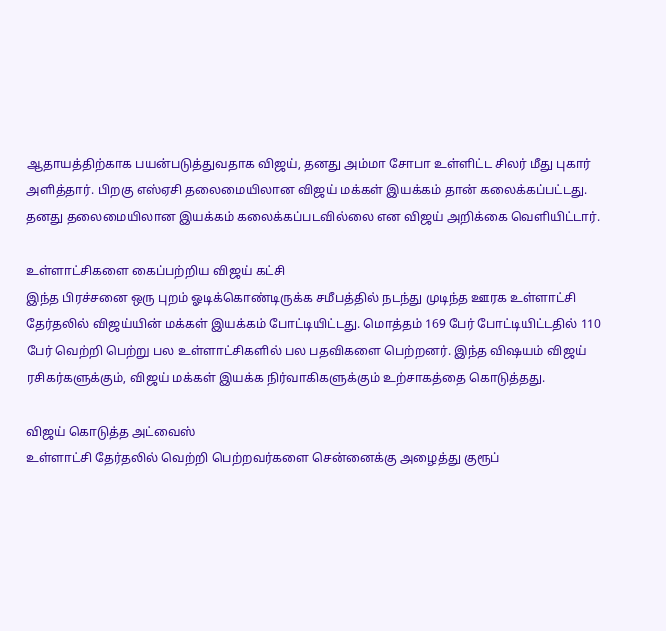ஆதாயத்திற்காக பயன்படுத்துவதாக விஜய், தனது அம்மா சோபா உள்ளிட்ட சிலர் மீது புகார் அளித்தார். பிறகு எஸ்ஏசி தலைமையிலான விஜய் மக்கள் இயக்கம் தான் கலைக்கப்பட்டது. தனது தலைமையிலான இயக்கம் கலைக்கப்படவில்லை என விஜய் அறிக்கை வெளியிட்டார்.

உள்ளாட்சிகளை கைப்பற்றிய விஜய் கட்சி
இந்த பிரச்சனை ஒரு புறம் ஓடிக்கொண்டிருக்க சமீபத்தில் நடந்து முடிந்த ஊரக உள்ளாட்சி தேர்தலில் விஜய்யின் மக்கள் இயக்கம் போட்டியிட்டது. மொத்தம் 169 பேர் போட்டியிட்டதில் 110 பேர் வெற்றி பெற்று பல உள்ளாட்சிகளில் பல பதவிகளை பெற்றனர். இந்த விஷயம் விஜய் ரசிகர்களுக்கும், விஜய் மக்கள் இயக்க நிர்வாகிகளுக்கும் உற்சாகத்தை கொடுத்தது.

விஜய் கொடுத்த அட்வைஸ்
உள்ளாட்சி தேர்தலில் வெற்றி பெற்றவர்களை சென்னைக்கு அழைத்து குரூப்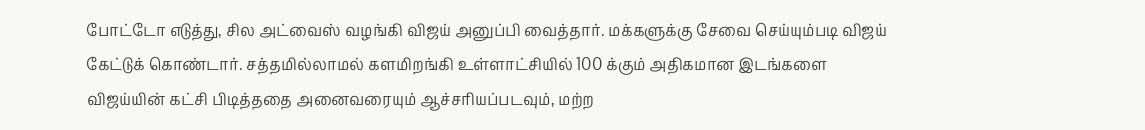போட்டோ எடுத்து, சில அட்வைஸ் வழங்கி விஜய் அனுப்பி வைத்தார். மக்களுக்கு சேவை செய்யும்படி விஜய் கேட்டுக் கொண்டார். சத்தமில்லாமல் களமிறங்கி உள்ளாட்சியில் 100 க்கும் அதிகமான இடங்களை விஜய்யின் கட்சி பிடித்ததை அனைவரையும் ஆச்சரியப்படவும், மற்ற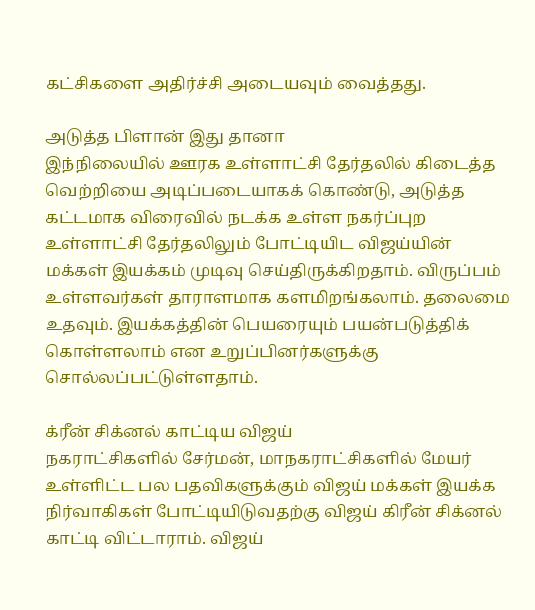கட்சிகளை அதிர்ச்சி அடையவும் வைத்தது.

அடுத்த பிளான் இது தானா
இந்நிலையில் ஊரக உள்ளாட்சி தேர்தலில் கிடைத்த வெற்றியை அடிப்படையாகக் கொண்டு, அடுத்த கட்டமாக விரைவில் நடக்க உள்ள நகர்ப்புற உள்ளாட்சி தேர்தலிலும் போட்டியிட விஜய்யின் மக்கள் இயக்கம் முடிவு செய்திருக்கிறதாம். விருப்பம் உள்ளவர்கள் தாராளமாக களமிறங்கலாம். தலைமை உதவும். இயக்கத்தின் பெயரையும் பயன்படுத்திக் கொள்ளலாம் என உறுப்பினர்களுக்கு சொல்லப்பட்டுள்ளதாம்.

க்ரீன் சிக்னல் காட்டிய விஜய்
நகராட்சிகளில் சேர்மன், மாநகராட்சிகளில் மேயர் உள்ளிட்ட பல பதவிகளுக்கும் விஜய் மக்கள் இயக்க நிர்வாகிகள் போட்டியிடுவதற்கு விஜய் கிரீன் சிக்னல் காட்டி விட்டாராம். விஜய்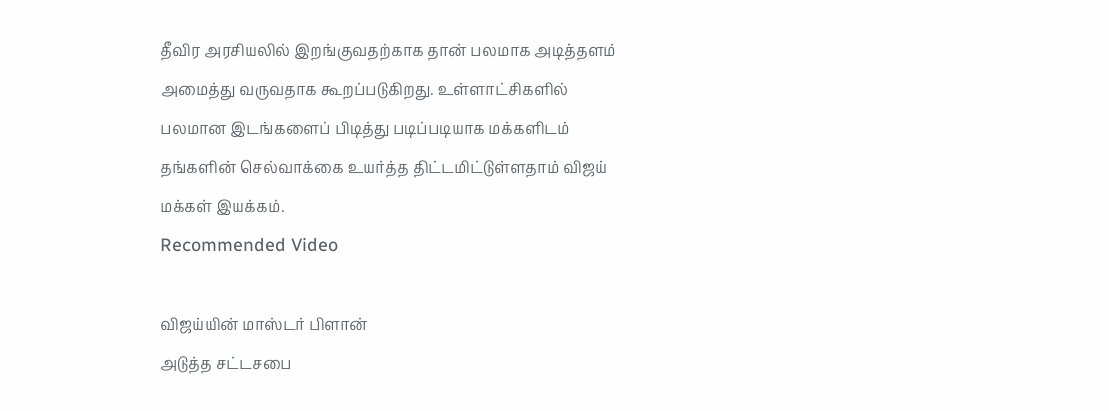தீவிர அரசியலில் இறங்குவதற்காக தான் பலமாக அடித்தளம் அமைத்து வருவதாக கூறப்படுகிறது. உள்ளாட்சிகளில் பலமான இடங்களைப் பிடித்து படிப்படியாக மக்களிடம் தங்களின் செல்வாக்கை உயர்த்த திட்டமிட்டுள்ளதாம் விஜய் மக்கள் இயக்கம்.
Recommended Video

விஜய்யின் மாஸ்டர் பிளான்
அடுத்த சட்டசபை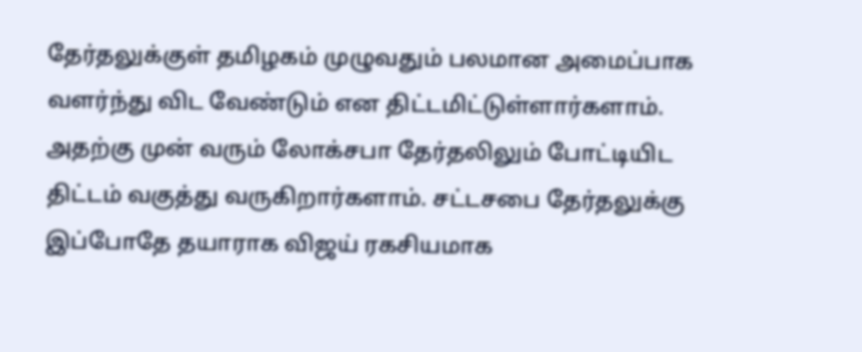தேர்தலுக்குள் தமிழகம் முழுவதும் பலமான அமைப்பாக வளர்ந்து விட வேண்டும் என திட்டமிட்டுள்ளார்களாம். அதற்கு முன் வரும் லோக்சபா தேர்தலிலும் போட்டியிட திட்டம் வகுத்து வருகிறார்களாம். சட்டசபை தேர்தலுக்கு இப்போதே தயாராக விஜய் ரகசியமாக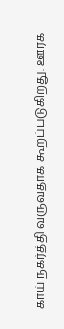காய் நகர்த்தி வருவதாக கூறப்படுகிறது. ஊரக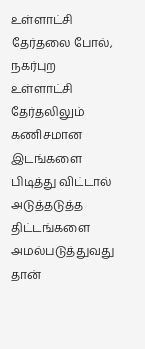உள்ளாட்சி தேர்தலை போல், நகர்புற உள்ளாட்சி தேர்தலிலும் கணிசமான இடங்களை பிடித்து விட்டால் அடுத்தடுத்த திட்டங்களை அமல்படுத்துவது தான்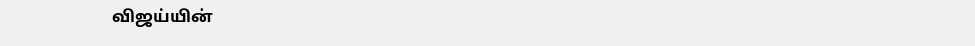விஜய்யின்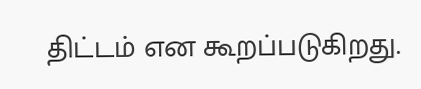திட்டம் என கூறப்படுகிறது.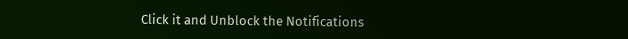Click it and Unblock the Notifications